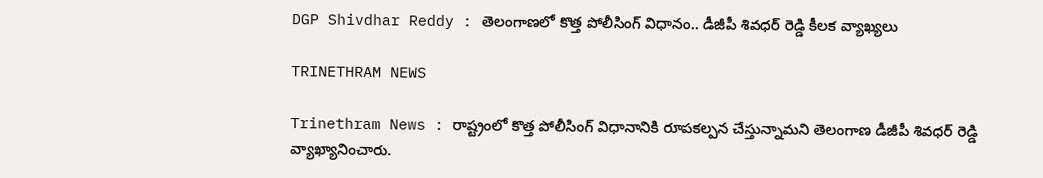DGP Shivdhar Reddy : తెలంగాణలో కొత్త పోలీసింగ్ విధానం.. డీజీపీ శివధర్ రెడ్డి కీలక వ్యాఖ్యలు

TRINETHRAM NEWS

Trinethram News : రాష్ట్రంలో కొత్త పోలీసింగ్ విధానానికి రూపకల్పన చేస్తున్నామని తెలంగాణ డీజీపీ శివధర్ రెడ్డి వ్యాఖ్యానించారు.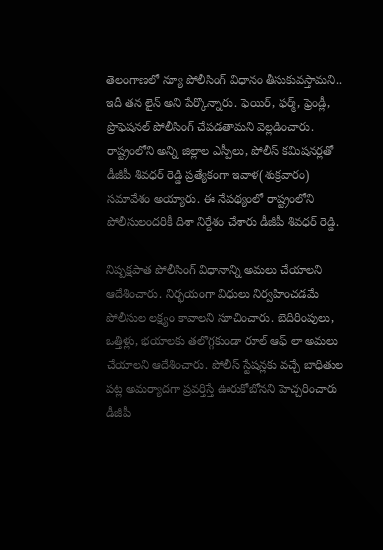తెలంగాణలో న్యూ పోలీసింగ్ విధానం తీసుకువస్తామని.. ఇదీ తన లైన్ అని పేర్కొన్నారు. ఫెయిర్, ఫర్మ్, ఫ్రెండ్లీ, ప్రొఫెషనల్ పోలీసింగ్ చేపడతామని వెల్లడించారు. రాష్ట్రంలోని అన్ని జిల్లాల ఎస్పీలు, పోలీస్ కమిషనర్లతో డీజీపీ శివధర్ రెడ్డి ప్రత్యేకంగా ఇవాళ(శుక్రవారం) సమావేశం అయ్యారు. ఈ నేపథ్యంలో రాష్ట్రంలోని పోలీసులందరికీ దిశా నిర్దేశం చేశారు డీజీపీ శివధర్ రెడ్డి.

నిష్పక్షపాత పోలీసింగ్ విధానాన్ని అమలు చేయాలని ఆదేశించారు. నిర్భయంగా విధులు నిర్వహించడమే పోలీసుల లక్ష్యం కావాలని సూచించారు. బెదిరింపులు, ఒత్తిళ్లు, భయాలకు తలొగ్గకుండా రూల్ ఆఫ్ లా అమలు చేయాలని ఆదేశించారు. పోలీస్ స్టేషన్లకు వచ్చే బాధితుల పట్ల అమర్యాదగా ప్రవర్తిస్తే ఊరుకోబోనని హెచ్చరించారు డీజీపీ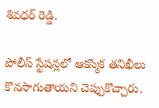శివధర్ రెడ్డి.

పోలీస్ స్టేషన్లలో ఆకస్మిక తనిఖీలు కొనసాగుతాయని చెప్పుకొచ్చారు.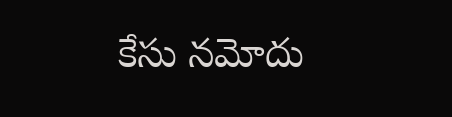కేసు నమోదు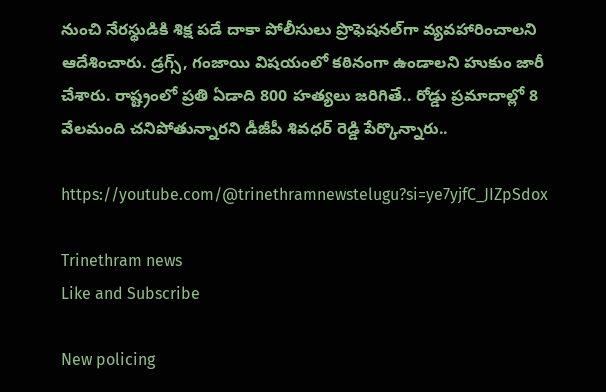నుంచి నేరస్థుడికి శిక్ష పడే దాకా పోలీసులు ప్రొఫెషనల్‌గా వ్యవహారించాలని ఆదేశించారు. డ్రగ్స్, గంజాయి విషయంలో కఠినంగా ఉండాలని హుకుం జారీ చేశారు. రాష్ట్రంలో ప్రతి ఏడాది 800 హత్యలు జరిగితే.. రోడ్డు ప్రమాదాల్లో 8 వేలమంది చనిపోతున్నారని డీజీపీ శివధర్ రెడ్డి పేర్కొన్నారు..

https://youtube.com/@trinethramnewstelugu?si=ye7yjfC_JIZpSdox

Trinethram news
Like and Subscribe

New policing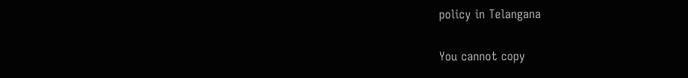policy in Telangana

You cannot copy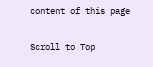content of this page

Scroll to Top